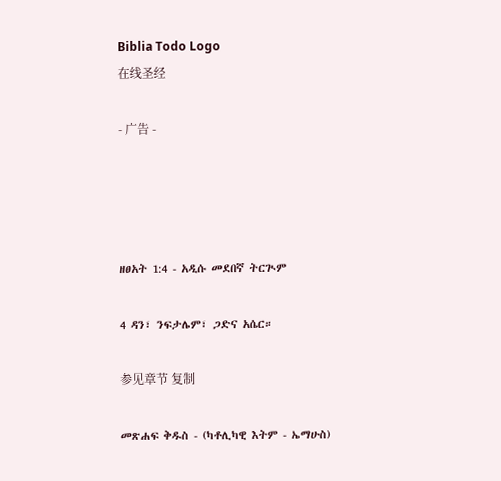Biblia Todo Logo
在线圣经

- 广告 -




ዘፀአት 1:4 - አዲሱ መደበኛ ትርጒም

4 ዳን፣ ንፍታሌም፣ ጋድና አሴር።

参见章节 复制

መጽሐፍ ቅዱስ - (ካቶሊካዊ እትም - ኤማሁስ)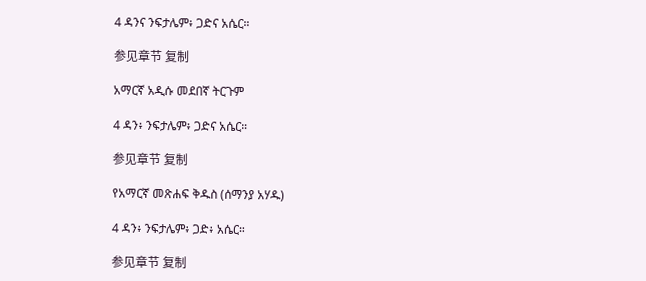4 ዳንና ንፍታሌም፥ ጋድና አሴር።

参见章节 复制

አማርኛ አዲሱ መደበኛ ትርጉም

4 ዳን፥ ንፍታሌም፥ ጋድና አሴር።

参见章节 复制

የአማርኛ መጽሐፍ ቅዱስ (ሰማንያ አሃዱ)

4 ዳን፥ ንፍታሌም፥ ጋድ፥ አሴር።

参见章节 复制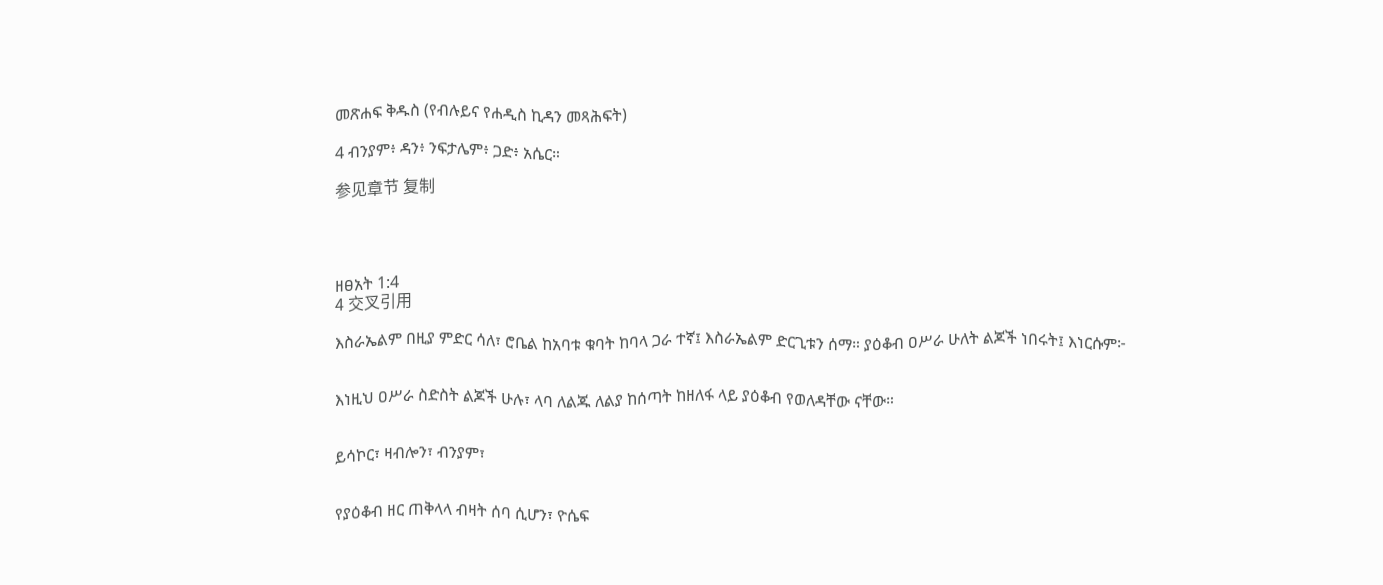መጽሐፍ ቅዱስ (የብሉይና የሐዲስ ኪዳን መጻሕፍት)

4 ብንያም፥ ዳን፥ ንፍታሌም፥ ጋድ፥ አሴር።

参见章节 复制




ዘፀአት 1:4
4 交叉引用

እስራኤልም በዚያ ምድር ሳለ፣ ሮቤል ከአባቱ ቁባት ከባላ ጋራ ተኛ፤ እስራኤልም ድርጊቱን ሰማ። ያዕቆብ ዐሥራ ሁለት ልጆች ነበሩት፤ እነርሱም፦


እነዚህ ዐሥራ ስድስት ልጆች ሁሉ፣ ላባ ለልጁ ለልያ ከሰጣት ከዘለፋ ላይ ያዕቆብ የወለዳቸው ናቸው።


ይሳኮር፣ ዛብሎን፣ ብንያም፣


የያዕቆብ ዘር ጠቅላላ ብዛት ሰባ ሲሆን፣ ዮሴፍ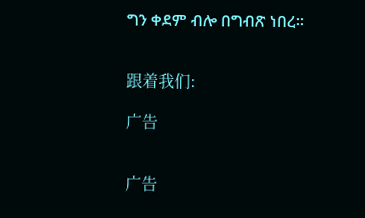ግን ቀደም ብሎ በግብጽ ነበረ።


跟着我们:

广告


广告